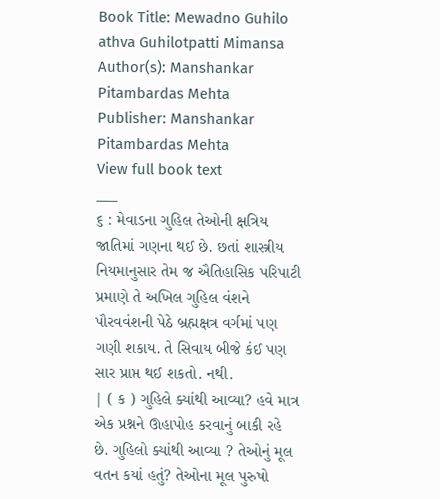Book Title: Mewadno Guhilo athva Guhilotpatti Mimansa
Author(s): Manshankar Pitambardas Mehta
Publisher: Manshankar Pitambardas Mehta
View full book text
___
૬ : મેવાડના ગુહિલ તેઓની ક્ષત્રિય જાતિમાં ગણના થઈ છે. છતાં શાસ્ત્રીય નિયમાનુસાર તેમ જ ઐતિહાસિક પરિપાટી પ્રમાણે તે અખિલ ગુહિલ વંશને પૌરવવંશની પેઠે બ્રહ્મક્ષત્ર વર્ગમાં પણ ગણી શકાય. તે સિવાય બીજે કંઈ પણ સાર પ્રાપ્ત થઈ શકતો. નથી.
| ( ક ) ગુહિલે ક્યાંથી આવ્યા? હવે માત્ર એક પ્રશ્નને ઊહાપોહ કરવાનું બાકી રહે છે. ગુહિલો ક્યાંથી આવ્યા ? તેઓનું મૂલ વતન કયાં હતું? તેઓના મૂલ પુરુષો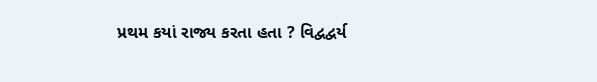પ્રથમ કયાં રાજ્ય કરતા હતા ? વિદ્વદ્વર્ય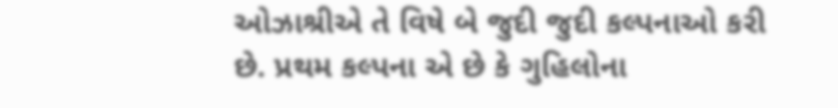ઓઝાશ્રીએ તે વિષે બે જુદી જુદી કલ્પનાઓ કરી છે. પ્રથમ કલ્પના એ છે કે ગુહિલોના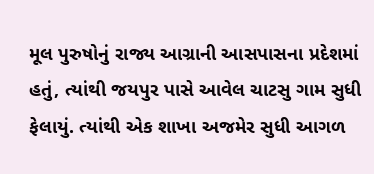મૂલ પુરુષોનું રાજ્ય આગ્રાની આસપાસના પ્રદેશમાં હતું, ત્યાંથી જયપુર પાસે આવેલ ચાટસુ ગામ સુધી ફેલાયું. ત્યાંથી એક શાખા અજમેર સુધી આગળ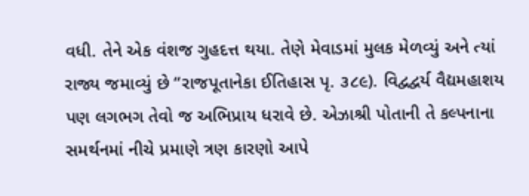વધી. તેને એક વંશજ ગુહદત્ત થયા. તેણે મેવાડમાં મુલક મેળવ્યું અને ત્યાં રાજ્ય જમાવ્યું છે “રાજપૂતાનેકા ઈતિહાસ પૃ. ૩૮૯). વિદ્વદ્વર્ય વૈદ્યમહાશય પણ લગભગ તેવો જ અભિપ્રાય ધરાવે છે. એઝાશ્રી પોતાની તે કલ્પનાના સમર્થનમાં નીચે પ્રમાણે ત્રણ કારણો આપે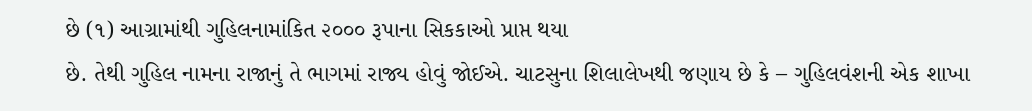છે (૧) આગ્રામાંથી ગુહિલનામાંકિત ૨૦૦૦ રૂપાના સિકકાઓ પ્રાપ્ત થયા
છે. તેથી ગુહિલ નામના રાજાનું તે ભાગમાં રાજ્ય હોવું જોઈએ. ચાટસુના શિલાલેખથી જણાય છે કે – ગુહિલવંશની એક શાખા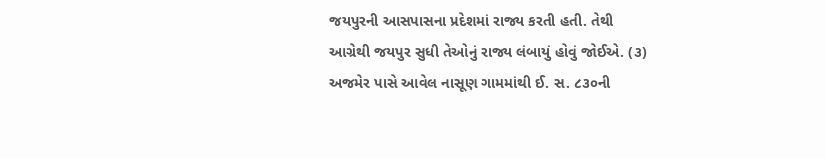જયપુરની આસપાસના પ્રદેશમાં રાજ્ય કરતી હતી. તેથી
આગ્રેથી જયપુર સુધી તેઓનું રાજ્ય લંબાયું હોવું જોઈએ. (૩) અજમેર પાસે આવેલ નાસૂણ ગામમાંથી ઈ. સ. ૮૩૦ની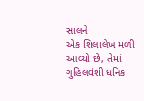સાલને
એક શિલાલેખ મળી આવ્યો છે, તેમાં ગુહિલવંશી ધનિક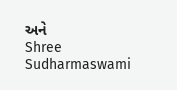અને
Shree Sudharmaswami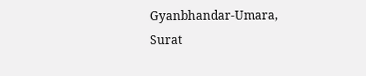Gyanbhandar-Umara, Surat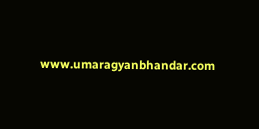www.umaragyanbhandar.com